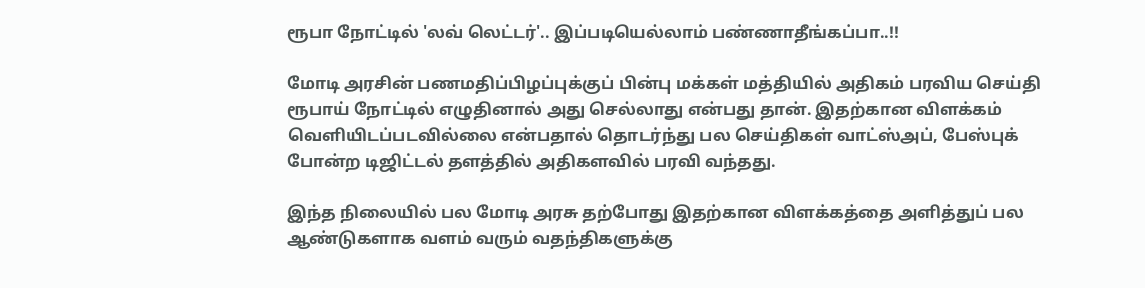ரூபா நோட்டில் 'லவ் லெட்டர்'.. இப்படியெல்லாம் பண்ணாதீங்கப்பா..!!

மோடி அரசின் பணமதிப்பிழப்புக்குப் பின்பு மக்கள் மத்தியில் அதிகம் பரவிய செய்தி ரூபாய் நோட்டில் எழுதினால் அது செல்லாது என்பது தான். இதற்கான விளக்கம் வெளியிடப்படவில்லை என்பதால் தொடர்ந்து பல செய்திகள் வாட்ஸ்அப், பேஸ்புக் போன்ற டிஜிட்டல் தளத்தில் அதிகளவில் பரவி வந்தது.

இந்த நிலையில் பல மோடி அரசு தற்போது இதற்கான விளக்கத்தை அளித்துப் பல ஆண்டுகளாக வளம் வரும் வதந்திகளுக்கு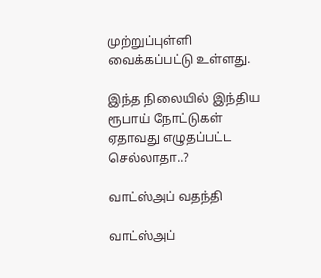முற்றுப்புள்ளி வைக்கப்பட்டு உள்ளது.

இந்த நிலையில் இந்திய ரூபாய் நோட்டுகள் ஏதாவது எழுதப்பட்ட செல்லாதா..?

வாட்ஸ்அப் வதந்தி

வாட்ஸ்அப்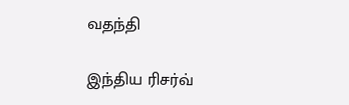வதந்தி

இந்திய ரிசர்வ்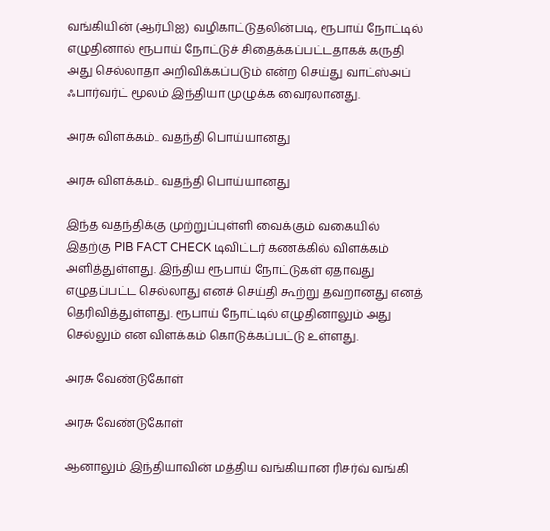வங்கியின் (ஆர்பிஐ) வழிகாட்டுதலின்படி, ரூபாய் நோட்டில் எழுதினால் ரூபாய் நோட்டுச் சிதைக்கப்பட்டதாகக் கருதி அது செல்லாதா அறிவிக்கப்படும் என்ற செய்து வாட்ஸ்அப் ஃபார்வர்ட் மூலம் இந்தியா முழுக்க வைரலானது.

அரசு விளக்கம்.. வதந்தி பொய்யானது

அரசு விளக்கம்.. வதந்தி பொய்யானது

இந்த வதந்திக்கு முற்றுப்புள்ளி வைக்கும் வகையில் இதற்கு PIB FACT CHECK டிவிட்டர் கணக்கில் விளக்கம் அளித்துள்ளது. இந்திய ரூபாய் நோட்டுகள் ஏதாவது எழுதப்பட்ட செல்லாது எனச் செய்தி கூற்று தவறானது எனத் தெரிவித்துள்ளது. ரூபாய் நோட்டில் எழுதினாலும் அது செல்லும் என விளக்கம் கொடுக்கப்பட்டு உள்ளது.

அரசு வேண்டுகோள்

அரசு வேண்டுகோள்

ஆனாலும் இந்தியாவின் மத்திய வங்கியான ரிசர்வ் வங்கி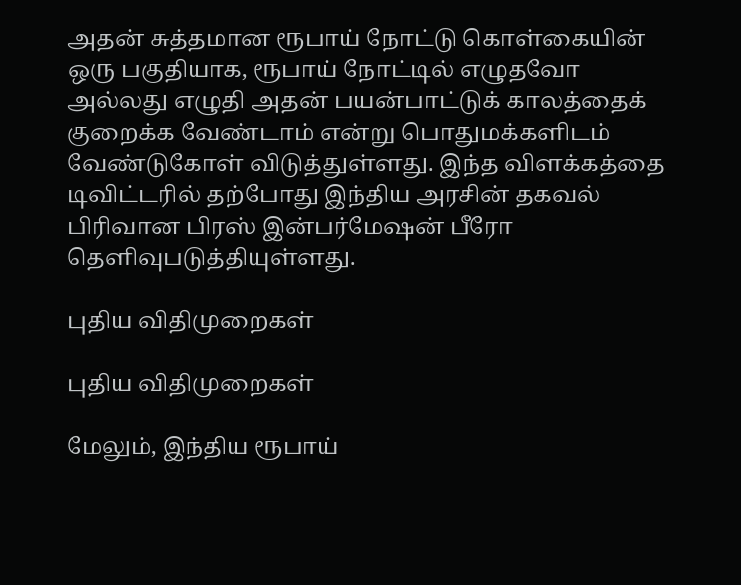அதன் சுத்தமான ரூபாய் நோட்டு கொள்கையின் ஒரு பகுதியாக, ரூபாய் நோட்டில் எழுதவோ அல்லது எழுதி அதன் பயன்பாட்டுக் காலத்தைக் குறைக்க வேண்டாம் என்று பொதுமக்களிடம் வேண்டுகோள் விடுத்துள்ளது. இந்த விளக்கத்தை டிவிட்டரில் தற்போது இந்திய அரசின் தகவல் பிரிவான பிரஸ் இன்பர்மேஷன் பீரோ தெளிவுபடுத்தியுள்ளது.

புதிய விதிமுறைகள்

புதிய விதிமுறைகள்

மேலும், இந்திய ரூபாய்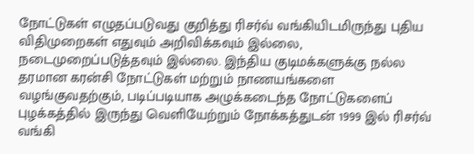நோட்டுகள் எழுதப்படுவது குறித்து ரிசர்வ் வங்கியிடமிருந்து புதிய விதிமுறைகள் எதுவும் அறிவிக்கவும் இல்லை, நடைமுறைப்படுத்தவும் இல்லை. இந்திய குடிமக்களுக்கு நல்ல தரமான கரன்சி நோட்டுகள் மற்றும் நாணயங்களை வழங்குவதற்கும், படிப்படியாக அழுக்கடைந்த நோட்டுகளைப் புழக்கத்தில் இருந்து வெளியேற்றும் நோக்கத்துடன் 1999 இல் ரிசர்வ் வங்கி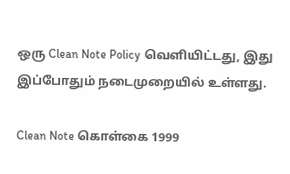ஒரு Clean Note Policy வெளியிட்டது, இது இப்போதும் நடைமுறையில் உள்ளது.

Clean Note கொள்கை 1999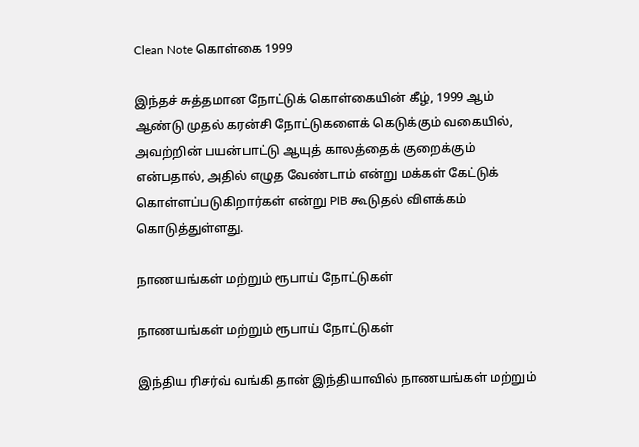Clean Note கொள்கை 1999

இந்தச் சுத்தமான நோட்டுக் கொள்கையின் கீழ், 1999 ஆம் ஆண்டு முதல் கரன்சி நோட்டுகளைக் கெடுக்கும் வகையில், அவற்றின் பயன்பாட்டு ஆயுத் காலத்தைக் குறைக்கும் என்பதால், அதில் எழுத வேண்டாம் என்று மக்கள் கேட்டுக் கொள்ளப்படுகிறார்கள் என்று PIB கூடுதல் விளக்கம் கொடுத்துள்ளது.

நாணயங்கள் மற்றும் ரூபாய் நோட்டுகள்

நாணயங்கள் மற்றும் ரூபாய் நோட்டுகள்

இந்திய ரிசர்வ் வங்கி தான் இந்தியாவில் நாணயங்கள் மற்றும்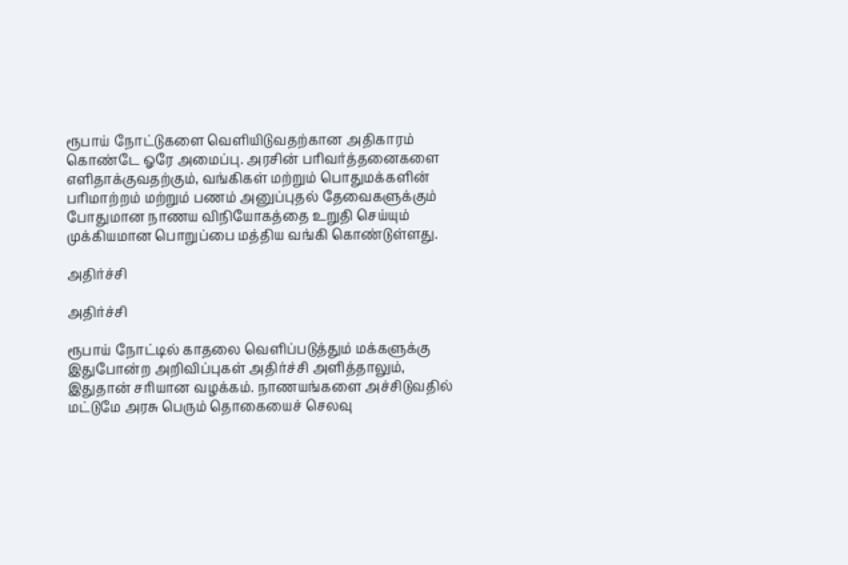ரூபாய் நோட்டுகளை வெளியிடுவதற்கான அதிகாரம் கொண்டே ஓரே அமைப்பு. அரசின் பரிவர்த்தனைகளை எளிதாக்குவதற்கும், வங்கிகள் மற்றும் பொதுமக்களின் பரிமாற்றம் மற்றும் பணம் அனுப்புதல் தேவைகளுக்கும் போதுமான நாணய விநியோகத்தை உறுதி செய்யும் முக்கியமான பொறுப்பை மத்திய வங்கி கொண்டுள்ளது.

அதிர்ச்சி

அதிர்ச்சி

ரூபாய் நோட்டில் காதலை வெளிப்படுத்தும் மக்களுக்கு இதுபோன்ற அறிவிப்புகள் அதிர்ச்சி அளித்தாலும், இதுதான் சரியான வழக்கம். நாணயங்களை அச்சிடுவதில் மட்டுமே அரசு பெரும் தொகையைச் செலவு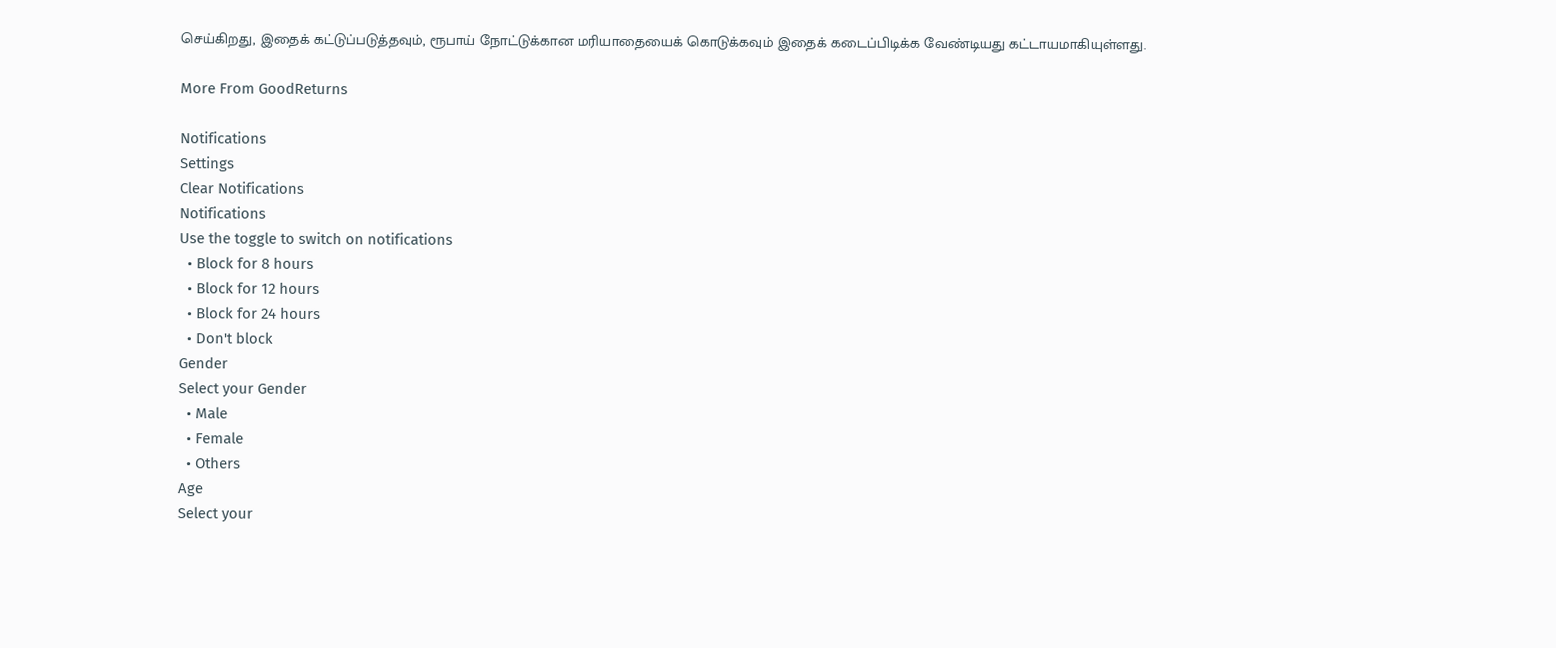செய்கிறது, இதைக் கட்டுப்படுத்தவும், ரூபாய் நோட்டுக்கான மரியாதையைக் கொடுக்கவும் இதைக் கடைப்பிடிக்க வேண்டியது கட்டாயமாகியுள்ளது.

More From GoodReturns

Notifications
Settings
Clear Notifications
Notifications
Use the toggle to switch on notifications
  • Block for 8 hours
  • Block for 12 hours
  • Block for 24 hours
  • Don't block
Gender
Select your Gender
  • Male
  • Female
  • Others
Age
Select your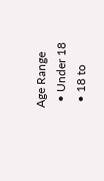Age Range
  • Under 18
  • 18 to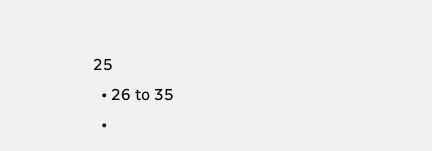25
  • 26 to 35
  •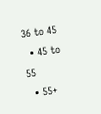36 to 45
  • 45 to 55
  • 55+